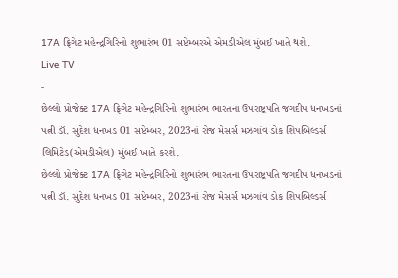17A ફ્રિગેટ મહેન્દ્રગિરિનો શુભારંભ 01 સપ્ટેમ્બરએ એમડીએલ મુંબઈ ખાતે થશે.
Live TV
-
છેલ્લો પ્રોજેક્ટ 17A ફ્રિગેટ મહેન્દ્રગિરિનો શુભારંભ ભારતના ઉપરાષ્ટ્રપતિ જગદીપ ધનખડનાં પત્ની ડૉ. સુદેશ ધનખડ 01 સપ્ટેમ્બર, 2023નાં રોજ મેસર્સ મઝગાંવ ડોક શિપબિલ્ડર્સ લિમિટેડ(એમડીએલ) મુંબઈ ખાતે કરશે.
છેલ્લો પ્રોજેક્ટ 17A ફ્રિગેટ મહેન્દ્રગિરિનો શુભારંભ ભારતના ઉપરાષ્ટ્રપતિ જગદીપ ધનખડનાં પત્ની ડૉ. સુદેશ ધનખડ 01 સપ્ટેમ્બર, 2023નાં રોજ મેસર્સ મઝગાંવ ડોક શિપબિલ્ડર્સ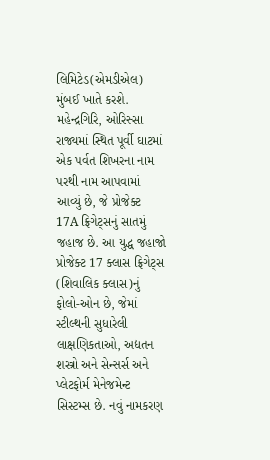લિમિટેડ(એમડીએલ) મુંબઈ ખાતે કરશે.
મહેન્દ્રગિરિ, ઓરિસ્સા રાજ્યમાં સ્થિત પૂર્વી ઘાટમાં એક પર્વત શિખરના નામ પરથી નામ આપવામાં આવ્યું છે, જે પ્રોજેક્ટ 17A ફ્રિગેટ્સનું સાતમું જહાજ છે. આ યુદ્ધ જહાજો પ્રોજેક્ટ 17 ક્લાસ ફ્રિગેટ્સ (શિવાલિક ક્લાસ)નું ફોલો-ઓન છે, જેમાં સ્ટીલ્થની સુધારેલી લાક્ષણિકતાઓ, અદ્યતન શસ્ત્રો અને સેન્સર્સ અને પ્લેટફોર્મ મેનેજમેન્ટ સિસ્ટમ્સ છે. નવું નામકરણ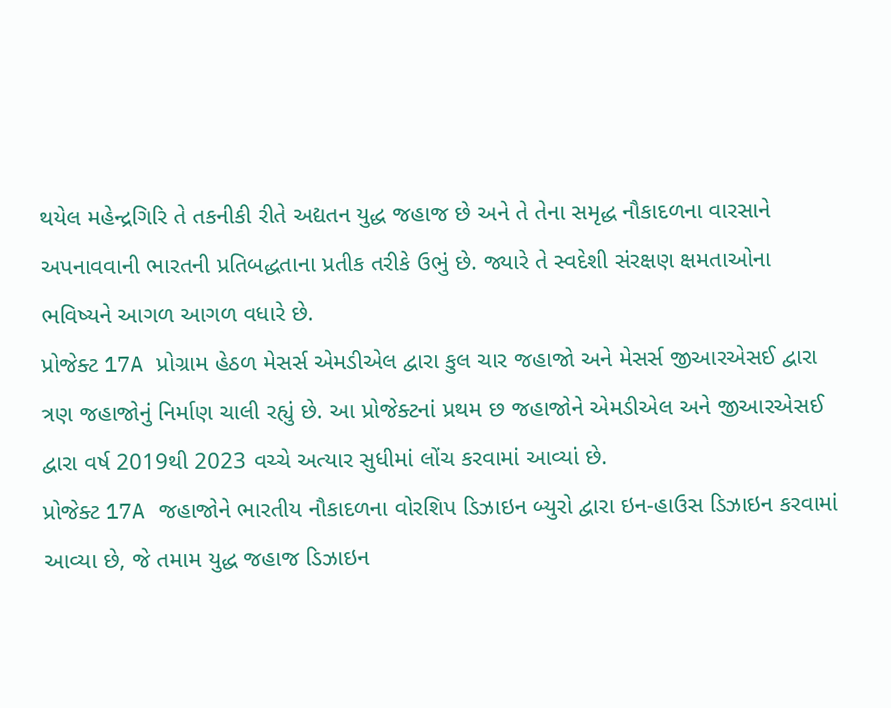થયેલ મહેન્દ્રગિરિ તે તકનીકી રીતે અદ્યતન યુદ્ધ જહાજ છે અને તે તેના સમૃદ્ધ નૌકાદળના વારસાને અપનાવવાની ભારતની પ્રતિબદ્ધતાના પ્રતીક તરીકે ઉભું છે. જ્યારે તે સ્વદેશી સંરક્ષણ ક્ષમતાઓના ભવિષ્યને આગળ આગળ વધારે છે.
પ્રોજેક્ટ 17A પ્રોગ્રામ હેઠળ મેસર્સ એમડીએલ દ્વારા કુલ ચાર જહાજો અને મેસર્સ જીઆરએસઈ દ્વારા ત્રણ જહાજોનું નિર્માણ ચાલી રહ્યું છે. આ પ્રોજેક્ટનાં પ્રથમ છ જહાજોને એમડીએલ અને જીઆરએસઈ દ્વારા વર્ષ 2019થી 2023 વચ્ચે અત્યાર સુધીમાં લોંચ કરવામાં આવ્યાં છે.
પ્રોજેક્ટ 17A જહાજોને ભારતીય નૌકાદળના વોરશિપ ડિઝાઇન બ્યુરો દ્વારા ઇન-હાઉસ ડિઝાઇન કરવામાં આવ્યા છે, જે તમામ યુદ્ધ જહાજ ડિઝાઇન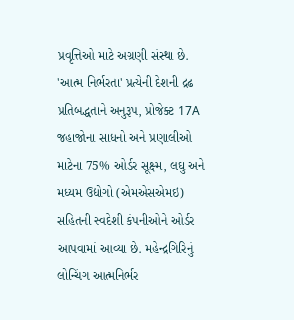પ્રવૃત્તિઓ માટે અગ્રણી સંસ્થા છે. 'આત્મ નિર્ભરતા' પ્રત્યેની દેશની દ્રઢ પ્રતિબદ્ધતાને અનુરૂપ, પ્રોજેક્ટ 17A જહાજોના સાધનો અને પ્રણાલીઓ માટેના 75% ઓર્ડર સૂક્ષ્મ, લઘુ અને મધ્યમ ઉદ્યોગો (એમએસએમઇ) સહિતની સ્વદેશી કંપનીઓને ઓર્ડર આપવામાં આવ્યા છે. મહેન્દ્રગિરિનું લોન્ચિંગ આત્મનિર્ભર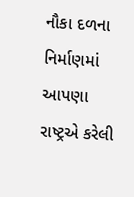નૌકા દળના નિર્માણમાં આપણા રાષ્ટ્રએ કરેલી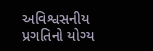અવિશ્વસનીય પ્રગતિનો યોગ્ય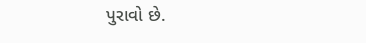પુરાવો છે.